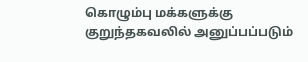கொழும்பு மக்களுக்கு குறுந்தகவலில் அனுப்பப்படும்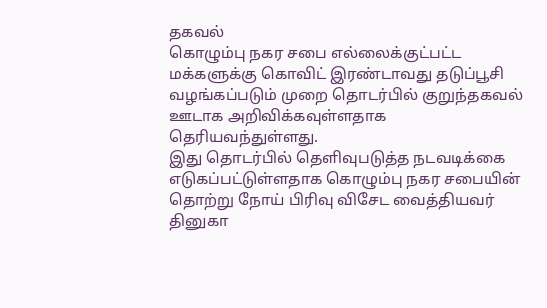தகவல்
கொழும்பு நகர சபை எல்லைக்குட்பட்ட மக்களுக்கு கொவிட் இரண்டாவது தடுப்பூசி வழங்கப்படும் முறை தொடர்பில் குறுந்தகவல் ஊடாக அறிவிக்கவுள்ளதாக தெரியவந்துள்ளது.
இது தொடர்பில் தெளிவுபடுத்த நடவடிக்கை எடுகப்பட்டுள்ளதாக கொழும்பு நகர சபையின் தொற்று நோய் பிரிவு விசேட வைத்தியவர் தினுகா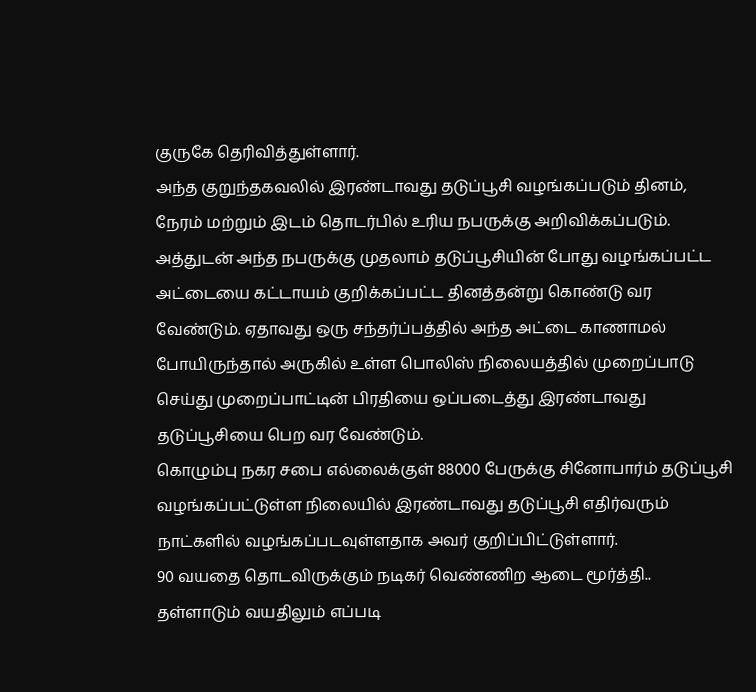குருகே தெரிவித்துள்ளார்.
அந்த குறுந்தகவலில் இரண்டாவது தடுப்பூசி வழங்கப்படும் தினம், நேரம் மற்றும் இடம் தொடர்பில் உரிய நபருக்கு அறிவிக்கப்படும். அத்துடன் அந்த நபருக்கு முதலாம் தடுப்பூசியின் போது வழங்கப்பட்ட அட்டையை கட்டாயம் குறிக்கப்பட்ட தினத்தன்று கொண்டு வர வேண்டும். ஏதாவது ஒரு சந்தர்ப்பத்தில் அந்த அட்டை காணாமல் போயிருந்தால் அருகில் உள்ள பொலிஸ் நிலையத்தில் முறைப்பாடு செய்து முறைப்பாட்டின் பிரதியை ஒப்படைத்து இரண்டாவது தடுப்பூசியை பெற வர வேண்டும்.
கொழும்பு நகர சபை எல்லைக்குள் 88000 பேருக்கு சினோபார்ம் தடுப்பூசி வழங்கப்பட்டுள்ள நிலையில் இரண்டாவது தடுப்பூசி எதிர்வரும் நாட்களில் வழங்கப்படவுள்ளதாக அவர் குறிப்பிட்டுள்ளார்.
90 வயதை தொடவிருக்கும் நடிகர் வெண்ணிற ஆடை மூர்த்தி.. தள்ளாடும் வயதிலும் எப்படி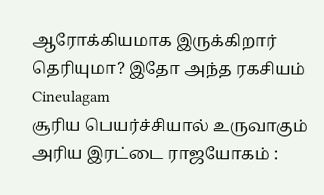ஆரோக்கியமாக இருக்கிறார் தெரியுமா? இதோ அந்த ரகசியம் Cineulagam
சூரிய பெயர்ச்சியால் உருவாகும் அரிய இரட்டை ராஜயோகம் :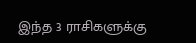இந்த 3 ராசிகளுக்கு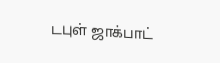டபுள் ஜாக்பாட்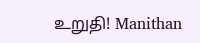உறுதி! Manithan